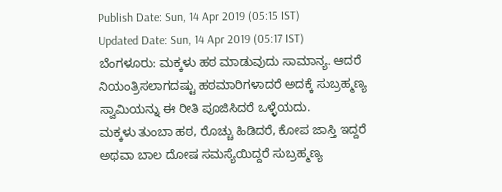Publish Date: Sun, 14 Apr 2019 (05:15 IST)
Updated Date: Sun, 14 Apr 2019 (05:17 IST)
ಬೆಂಗಳೂರು: ಮಕ್ಕಳು ಹಠ ಮಾಡುವುದು ಸಾಮಾನ್ಯ. ಆದರೆ ನಿಯಂತ್ರಿಸಲಾಗದಷ್ಟು ಹಠಮಾರಿಗಳಾದರೆ ಅದಕ್ಕೆ ಸುಬ್ರಹ್ಮಣ್ಯ ಸ್ವಾಮಿಯನ್ನು ಈ ರೀತಿ ಪೂಜಿಸಿದರೆ ಒಳ್ಳೆಯದು.
ಮಕ್ಕಳು ತುಂಬಾ ಹಠ, ರೊಚ್ಚು ಹಿಡಿದರೆ, ಕೋಪ ಜಾಸ್ತಿ ಇದ್ದರೆ ಅಥವಾ ಬಾಲ ದೋಷ ಸಮಸ್ಯೆಯಿದ್ದರೆ ಸುಬ್ರಹ್ಮಣ್ಯ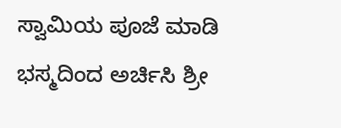ಸ್ವಾಮಿಯ ಪೂಜೆ ಮಾಡಿ ಭಸ್ಮದಿಂದ ಅರ್ಚಿಸಿ ಶ್ರೀ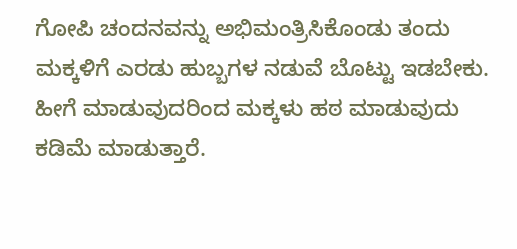ಗೋಪಿ ಚಂದನವನ್ನು ಅಭಿಮಂತ್ರಿಸಿಕೊಂಡು ತಂದು ಮಕ್ಕಳಿಗೆ ಎರಡು ಹುಬ್ಬಗಳ ನಡುವೆ ಬೊಟ್ಟು ಇಡಬೇಕು. ಹೀಗೆ ಮಾಡುವುದರಿಂದ ಮಕ್ಕಳು ಹಠ ಮಾಡುವುದು ಕಡಿಮೆ ಮಾಡುತ್ತಾರೆ.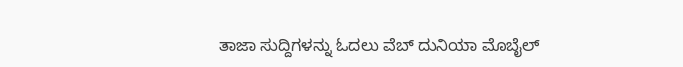ತಾಜಾ ಸುದ್ದಿಗಳನ್ನು ಓದಲು ವೆಬ್ ದುನಿಯಾ ಮೊಬೈಲ್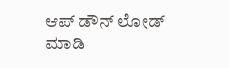ಆಪ್ ಡೌನ್ ಲೋಡ್ ಮಾಡಿ